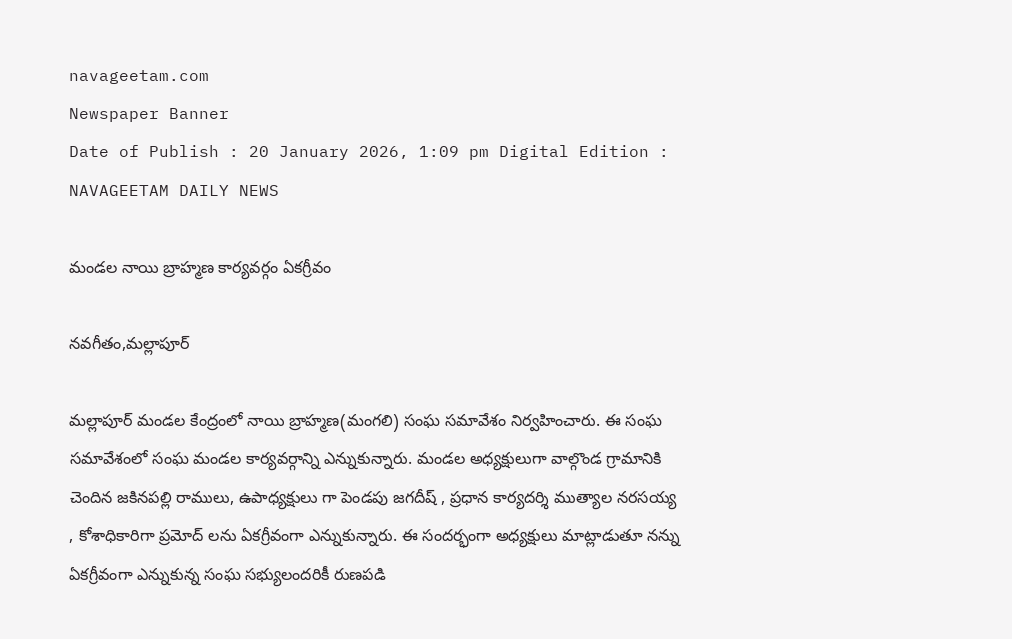navageetam.com
Newspaper Banner
Date of Publish : 20 January 2026, 1:09 pm Digital Edition : NAVAGEETAM DAILY NEWS

మండల నాయి బ్రాహ్మణ కార్యవర్గం ఏకగ్రీవం

నవగీతం,మల్లాపూర్

మల్లాపూర్ మండల కేంద్రంలో నాయి బ్రాహ్మణ(మంగలి) సంఘ సమావేశం నిర్వహించారు. ఈ సంఘ సమావేశంలో సంఘ మండల కార్యవర్గాన్ని ఎన్నుకున్నారు. మండల అధ్యక్షులుగా వాల్గొండ గ్రామానికి చెందిన జకినపల్లి రాములు, ఉపాధ్యక్షులు గా పెండపు జగదీష్ , ప్రధాన కార్యదర్శి ముత్యాల నరసయ్య , కోశాధికారిగా ప్రమోద్ లను ఏకగ్రీవంగా ఎన్నుకున్నారు. ఈ సందర్భంగా అధ్యక్షులు మాట్లాడుతూ నన్ను ఏకగ్రీవంగా ఎన్నుకున్న సంఘ సభ్యులందరికీ రుణపడి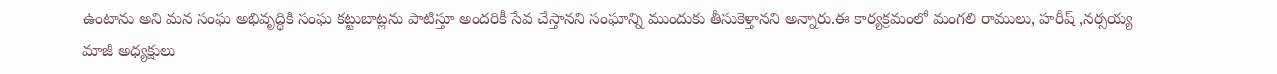ఉంటాను అని మన సంఘ అభివృద్ధికి సంఘ కట్టుబాట్లను పాటిస్తూ అందరికీ సేవ చేస్తానని సంఘాన్ని ముందుకు తీసుకెళ్తానని అన్నారు.ఈ కార్యక్రమంలో మంగలి రాములు, హరీష్ ,నర్సయ్య మాజీ అధ్యక్షులు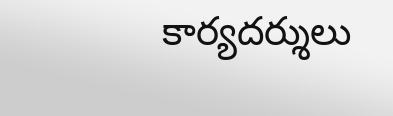కార్యదర్శులు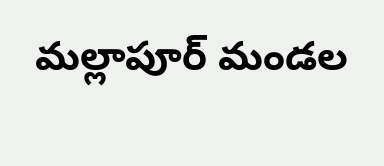మల్లాపూర్ మండల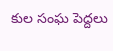కుల సంఘ పెద్దలు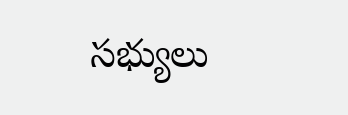సభ్యులు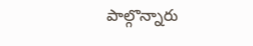పాల్గొన్నారు